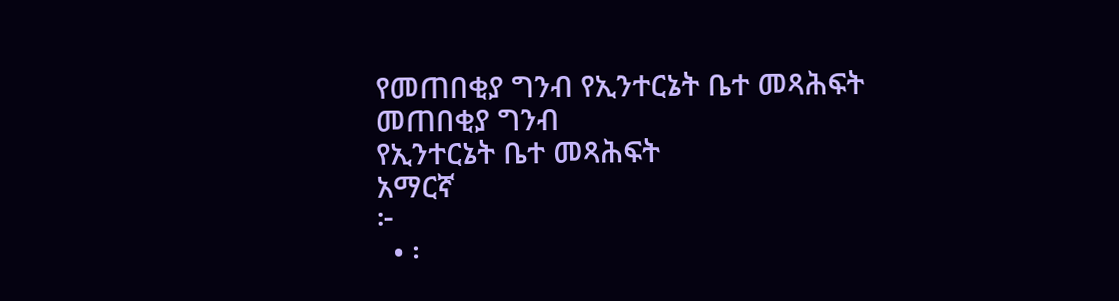የመጠበቂያ ግንብ የኢንተርኔት ቤተ መጻሕፍት
መጠበቂያ ግንብ
የኢንተርኔት ቤተ መጻሕፍት
አማርኛ
፦
  • ፡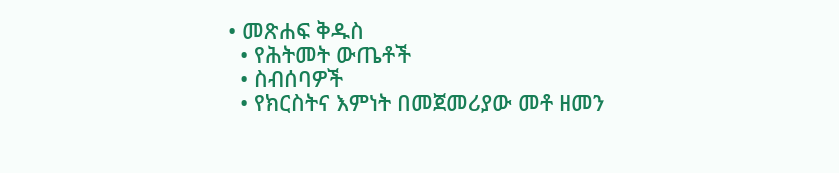• መጽሐፍ ቅዱስ
  • የሕትመት ውጤቶች
  • ስብሰባዎች
  • የክርስትና እምነት በመጀመሪያው መቶ ዘመን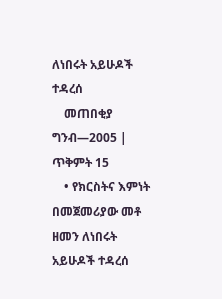ለነበሩት አይሁዶች ተዳረሰ
    መጠበቂያ ግንብ—2005 | ጥቅምት 15
    • የክርስትና እምነት በመጀመሪያው መቶ ዘመን ለነበሩት አይሁዶች ተዳረሰ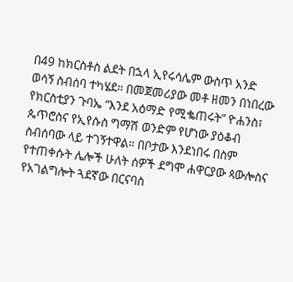በ49 ከክርስቶስ ልደት በኋላ ኢየሩሳሌም ውስጥ አንድ ወሳኝ ስብሰባ ተካሄደ። በመጀመሪያው መቶ ዘመን በነበረው የክርስቲያን ጉባኤ “እንደ አዕማድ የሚቈጠሩት” ዮሐንስ፣ ጴጥሮስና የኢየሱስ ግማሽ ወንድም የሆነው ያዕቆብ ስብሰባው ላይ ተገኝተዋል። በቦታው እንደነበሩ በስም የተጠቀሱት ሌሎች ሁለት ሰዎች ደግሞ ሐዋርያው ጳውሎስና የአገልግሎት ጓደኛው በርናባስ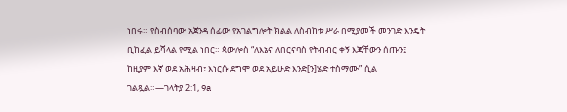ነበሩ። የስብሰባው አጀንዳ ሰፊው የአገልግሎት ክልል ለስብከቱ ሥራ በሚያመች መንገድ እንዴት ቢከፈል ይሻላል የሚል ነበር። ጳውሎስ “ለእኔና ለበርናባስ የትብብር ቀኝ እጃቸውን ሰጡን፤ ከዚያም እኛ ወደ አሕዛብ፣ እነርሱ ደግሞ ወደ አይሁድ እንድ[ን]ሄድ ተስማሙ” ሲል ገልጿል።—ገላትያ 2:1, 9a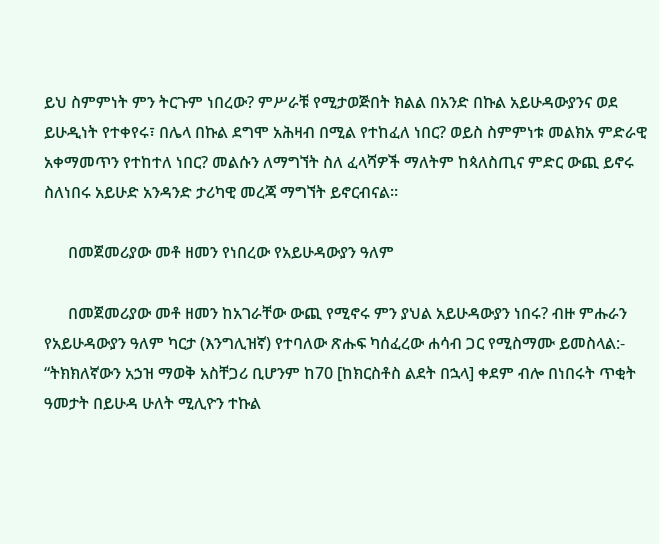ይህ ስምምነት ምን ትርጉም ነበረው? ምሥራቹ የሚታወጅበት ክልል በአንድ በኩል አይሁዳውያንና ወደ ይሁዲነት የተቀየሩ፣ በሌላ በኩል ደግሞ አሕዛብ በሚል የተከፈለ ነበር? ወይስ ስምምነቱ መልክአ ምድራዊ አቀማመጥን የተከተለ ነበር? መልሱን ለማግኘት ስለ ፈላሻዎች ማለትም ከጳለስጢና ምድር ውጪ ይኖሩ ስለነበሩ አይሁድ አንዳንድ ታሪካዊ መረጃ ማግኘት ይኖርብናል።

      በመጀመሪያው መቶ ዘመን የነበረው የአይሁዳውያን ዓለም

      በመጀመሪያው መቶ ዘመን ከአገራቸው ውጪ የሚኖሩ ምን ያህል አይሁዳውያን ነበሩ? ብዙ ምሑራን የአይሁዳውያን ዓለም ካርታ (እንግሊዝኛ) የተባለው ጽሑፍ ካሰፈረው ሐሳብ ጋር የሚስማሙ ይመስላል:- “ትክክለኛውን አኃዝ ማወቅ አስቸጋሪ ቢሆንም ከ70 [ከክርስቶስ ልደት በኋላ] ቀደም ብሎ በነበሩት ጥቂት ዓመታት በይሁዳ ሁለት ሚሊዮን ተኩል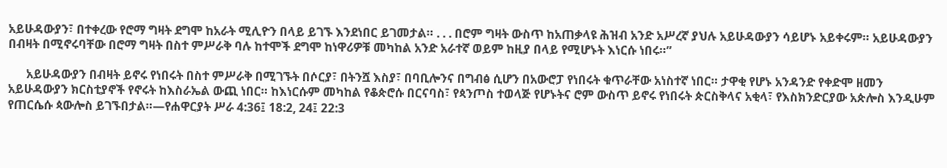አይሁዳውያን፣ በተቀረው የሮማ ግዛት ደግሞ ከአራት ሚሊዮን በላይ ይገኙ እንደነበር ይገመታል። . . . በሮም ግዛት ውስጥ ከአጠቃላዩ ሕዝብ አንድ አሥረኛ ያህሉ አይሁዳውያን ሳይሆኑ አይቀሩም። አይሁዳውያን በብዛት በሚኖሩባቸው በሮማ ግዛት በስተ ምሥራቅ ባሉ ከተሞች ደግሞ ከነዋሪዎቹ መካከል አንድ አራተኛ ወይም ከዚያ በላይ የሚሆኑት እነርሱ ነበሩ።”

      አይሁዳውያን በብዛት ይኖሩ የነበሩት በስተ ምሥራቅ በሚገኙት በሶርያ፣ በትንሿ እስያ፣ በባቢሎንና በግብፅ ሲሆን በአውሮፓ የነበሩት ቁጥራቸው አነስተኛ ነበር። ታዋቂ የሆኑ አንዳንድ የቀድሞ ዘመን አይሁዳውያን ክርስቲያኖች የኖሩት ከእስራኤል ውጪ ነበር። ከእነርሱም መካከል የቆጵሮሱ በርናባስ፣ የጳንጦስ ተወላጅ የሆኑትና ሮም ውስጥ ይኖሩ የነበሩት ጵርስቅላና አቂላ፣ የእስክንድርያው አጵሎስ እንዲሁም የጠርሴሱ ጳውሎስ ይገኙበታል።—የሐዋርያት ሥራ 4:36፤ 18:2, 24፤ 22:3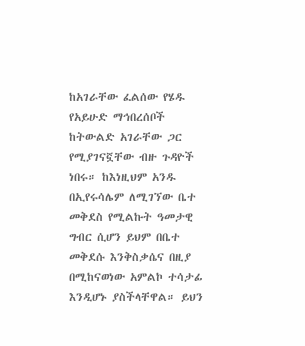ከአገራቸው ፈልሰው የሄዱ የአይሁድ ማኅበረሰቦች ከትውልድ አገራቸው ጋር የሚያገናኟቸው ብዙ ጉዳዮች ነበሩ። ከእነዚህም አንዱ በኢየሩሳሌም ለሚገኘው ቤተ መቅደስ የሚልኩት ዓመታዊ ግብር ሲሆን ይህም በቤተ መቅደሱ እንቅስቃሴና በዚያ በሚከናወነው አምልኮ ተሳታፊ እንዲሆኑ ያስችላቸዋል። ይህን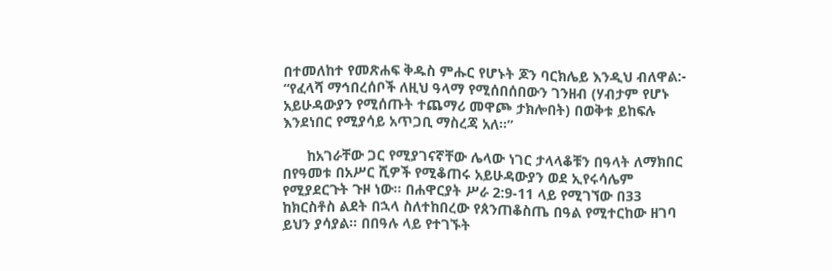በተመለከተ የመጽሐፍ ቅዱስ ምሑር የሆኑት ጆን ባርክሌይ እንዲህ ብለዋል:- “የፈላሻ ማኅበረሰቦች ለዚህ ዓላማ የሚሰበሰበውን ገንዘብ (ሃብታም የሆኑ አይሁዳውያን የሚሰጡት ተጨማሪ መዋጮ ታክሎበት) በወቅቱ ይከፍሉ እንደነበር የሚያሳይ አጥጋቢ ማስረጃ አለ።”

      ከአገራቸው ጋር የሚያገናኛቸው ሌላው ነገር ታላላቆቹን በዓላት ለማክበር በየዓመቱ በአሥር ሺዎች የሚቆጠሩ አይሁዳውያን ወደ ኢየሩሳሌም የሚያደርጉት ጉዞ ነው። በሐዋርያት ሥራ 2:9-11 ላይ የሚገኘው በ33 ከክርስቶስ ልደት በኋላ ስለተከበረው የጰንጠቆስጤ በዓል የሚተርከው ዘገባ ይህን ያሳያል። በበዓሉ ላይ የተገኙት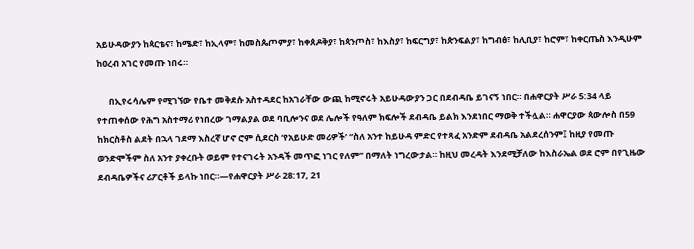አይሁዳውያን ከጳርቴና፣ ከሜድ፣ ከኢላም፣ ከመስጴጦምያ፣ ከቀጰዶቅያ፣ ከጳንጦስ፣ ከእስያ፣ ከፍርግያ፣ ከጵንፍልያ፣ ከግብፅ፣ ከሊቢያ፣ ከሮም፣ ከቀርጤስ እንዲሁም ከዐረብ አገር የመጡ ነበሩ።

      በኢየሩሳሌም የሚገኘው የቤተ መቅደሱ አስተዳደር ከአገራቸው ውጪ ከሚኖሩት አይሁዳውያን ጋር በደብዳቤ ይገናኝ ነበር። በሐዋርያት ሥራ 5:34 ላይ የተጠቀሰው የሕግ አስተማሪ የነበረው ገማልያል ወደ ባቢሎንና ወደ ሌሎች የዓለም ክፍሎች ደብዳቤ ይልክ እንደነበር ማወቅ ተችሏል። ሐዋርያው ጳውሎስ በ59 ከክርስቶስ ልደት በኋላ ገደማ እስረኛ ሆኖ ሮም ሲደርስ ‘የአይሁድ መሪዎች’ “ስለ አንተ ከይሁዳ ምድር የተጻፈ አንድም ደብዳቤ አልደረሰንም፤ ከዚያ የመጡ ወንድሞችም ስለ አንተ ያቀረቡት ወይም የተናገሩት አንዳች መጥፎ ነገር የለም” በማለት ነግረውታል። ከዚህ መረዳት እንደሚቻለው ከእስራኤል ወደ ሮም በየጊዜው ደብዳቤዎችና ሪፖርቶች ይላኩ ነበር።—የሐዋርያት ሥራ 28:17, 21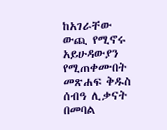ከአገራቸው ውጪ የሚኖሩ አይሁዳውያን የሚጠቀሙበት መጽሐፍ ቅዱስ ሰብዓ ሊቃናት በመባል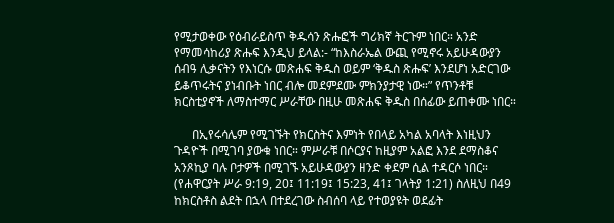የሚታወቀው የዕብራይስጥ ቅዱሳን ጽሑፎች ግሪክኛ ትርጉም ነበር። አንድ የማመሳከሪያ ጽሑፍ እንዲህ ይላል:- “ከእስራኤል ውጪ የሚኖሩ አይሁዳውያን ሰብዓ ሊቃናትን የእነርሱ መጽሐፍ ቅዱስ ወይም ‘ቅዱስ ጽሑፍ’ እንደሆነ አድርገው ይቆጥሩትና ያነብቡት ነበር ብሎ መደምደሙ ምክንያታዊ ነው።” የጥንቶቹ ክርስቲያኖች ለማስተማር ሥራቸው በዚሁ መጽሐፍ ቅዱስ በሰፊው ይጠቀሙ ነበር።

      በኢየሩሳሌም የሚገኙት የክርስትና እምነት የበላይ አካል አባላት እነዚህን ጉዳዮች በሚገባ ያውቁ ነበር። ምሥራቹ በሶርያና ከዚያም አልፎ እንደ ደማስቆና አንጾኪያ ባሉ ቦታዎች በሚገኙ አይሁዳውያን ዘንድ ቀደም ሲል ተዳርሶ ነበር። (የሐዋርያት ሥራ 9:19, 20፤ 11:19፤ 15:23, 41፤ ገላትያ 1:21) ስለዚህ በ49 ከክርስቶስ ልደት በኋላ በተደረገው ስብሰባ ላይ የተወያዩት ወደፊት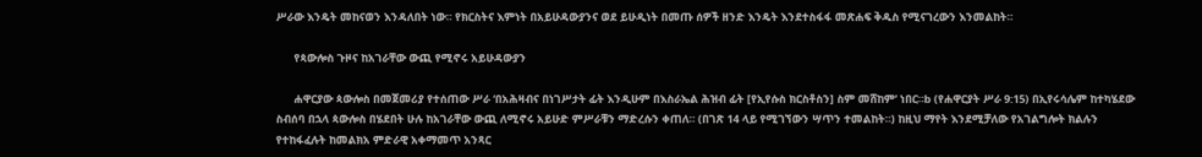ሥራው እንዴት መከናወን እንዳለበት ነው። የክርስትና እምነት በአይሁዳውያንና ወደ ይሁዲነት በመጡ ሰዎች ዘንድ እንዴት እንደተስፋፋ መጽሐፍ ቅዱስ የሚናገረውን እንመልከት።

      የጳውሎስ ጉዞና ከአገራቸው ውጪ የሚኖሩ አይሁዳውያን

      ሐዋርያው ጳውሎስ በመጀመሪያ የተሰጠው ሥራ ‘በአሕዛብና በነገሥታት ፊት እንዲሁም በእስራኤል ሕዝብ ፊት [የኢየሱስ ክርስቶስን] ስም መሸከም’ ነበር።b (የሐዋርያት ሥራ 9:15) በኢየሩሳሌም ከተካሄደው ስብሰባ በኋላ ጳውሎስ በሄደበት ሁሉ ከአገራቸው ውጪ ለሚኖሩ አይሁድ ምሥራቹን ማድረሱን ቀጠለ። (በገጽ 14 ላይ የሚገኘውን ሣጥን ተመልከት።) ከዚህ ማየት እንደሚቻለው የአገልግሎት ክልሉን የተከፋፈሉት ከመልክአ ምድራዊ አቀማመጥ አንጻር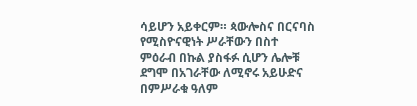ሳይሆን አይቀርም። ጳውሎስና በርናባስ የሚስዮናዊነት ሥራቸውን በስተ ምዕራብ በኩል ያስፋፉ ሲሆን ሌሎቹ ደግሞ በአገራቸው ለሚኖሩ አይሁድና በምሥራቁ ዓለም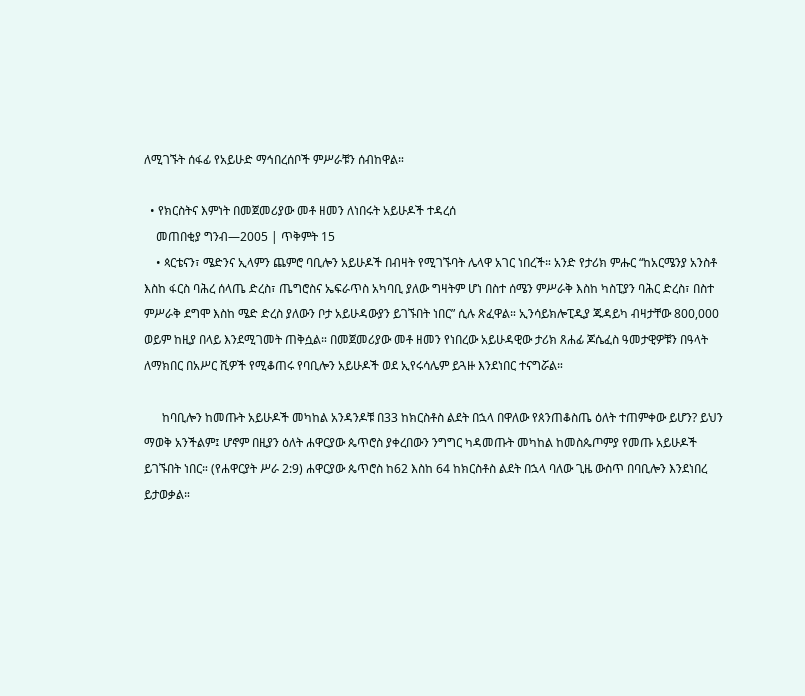ለሚገኙት ሰፋፊ የአይሁድ ማኅበረሰቦች ምሥራቹን ሰብከዋል።

  • የክርስትና እምነት በመጀመሪያው መቶ ዘመን ለነበሩት አይሁዶች ተዳረሰ
    መጠበቂያ ግንብ—2005 | ጥቅምት 15
    • ጳርቴናን፣ ሜድንና ኢላምን ጨምሮ ባቢሎን አይሁዶች በብዛት የሚገኙባት ሌላዋ አገር ነበረች። አንድ የታሪክ ምሑር “ከአርሜንያ አንስቶ እስከ ፋርስ ባሕረ ሰላጤ ድረስ፣ ጤግሮስና ኤፍራጥስ አካባቢ ያለው ግዛትም ሆነ በስተ ሰሜን ምሥራቅ እስከ ካስፒያን ባሕር ድረስ፣ በስተ ምሥራቅ ደግሞ እስከ ሜድ ድረስ ያለውን ቦታ አይሁዳውያን ይገኙበት ነበር” ሲሉ ጽፈዋል። ኢንሳይክሎፒዲያ ጁዳይካ ብዛታቸው 800,000 ወይም ከዚያ በላይ እንደሚገመት ጠቅሷል። በመጀመሪያው መቶ ዘመን የነበረው አይሁዳዊው ታሪክ ጸሐፊ ጆሴፈስ ዓመታዊዎቹን በዓላት ለማክበር በአሥር ሺዎች የሚቆጠሩ የባቢሎን አይሁዶች ወደ ኢየሩሳሌም ይጓዙ እንደነበር ተናግሯል።

      ከባቢሎን ከመጡት አይሁዶች መካከል አንዳንዶቹ በ33 ከክርስቶስ ልደት በኋላ በዋለው የጰንጠቆስጤ ዕለት ተጠምቀው ይሆን? ይህን ማወቅ አንችልም፤ ሆኖም በዚያን ዕለት ሐዋርያው ጴጥሮስ ያቀረበውን ንግግር ካዳመጡት መካከል ከመስጴጦምያ የመጡ አይሁዶች ይገኙበት ነበር። (የሐዋርያት ሥራ 2:9) ሐዋርያው ጴጥሮስ ከ62 እስከ 64 ከክርስቶስ ልደት በኋላ ባለው ጊዜ ውስጥ በባቢሎን እንደነበረ ይታወቃል።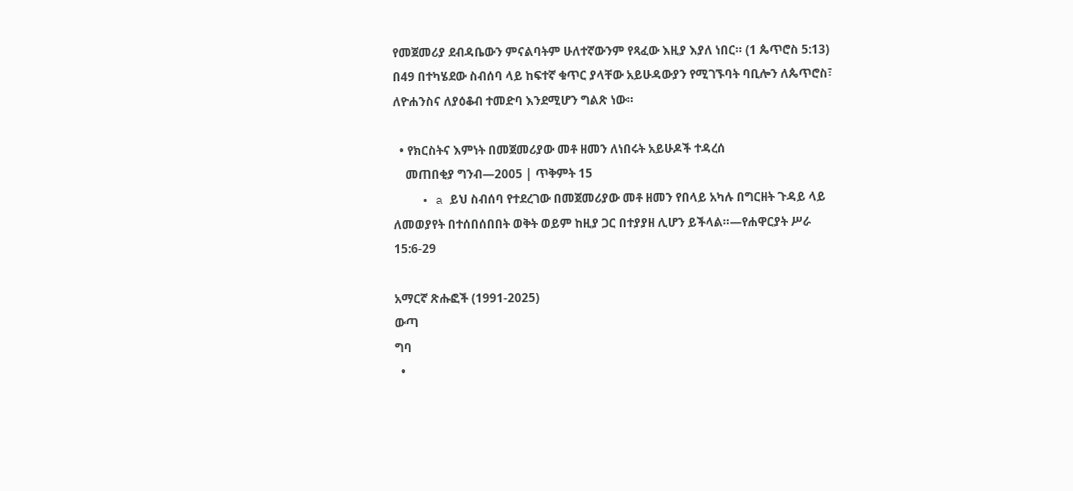የመጀመሪያ ደብዳቤውን ምናልባትም ሁለተኛውንም የጻፈው እዚያ እያለ ነበር። (1 ጴጥሮስ 5:13) በ49 በተካሄደው ስብሰባ ላይ ከፍተኛ ቁጥር ያላቸው አይሁዳውያን የሚገኙባት ባቢሎን ለጴጥሮስ፣ ለዮሐንስና ለያዕቆብ ተመድባ እንደሚሆን ግልጽ ነው።

  • የክርስትና እምነት በመጀመሪያው መቶ ዘመን ለነበሩት አይሁዶች ተዳረሰ
    መጠበቂያ ግንብ—2005 | ጥቅምት 15
    • a ይህ ስብሰባ የተደረገው በመጀመሪያው መቶ ዘመን የበላይ አካሉ በግርዘት ጉዳይ ላይ ለመወያየት በተሰበሰበበት ወቅት ወይም ከዚያ ጋር በተያያዘ ሊሆን ይችላል።—የሐዋርያት ሥራ 15:6-29

አማርኛ ጽሑፎች (1991-2025)
ውጣ
ግባ
  •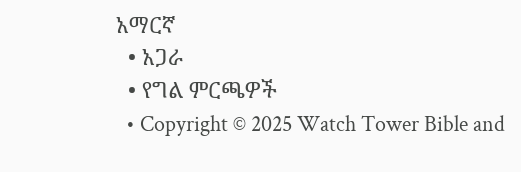አማርኛ
  • አጋራ
  • የግል ምርጫዎች
  • Copyright © 2025 Watch Tower Bible and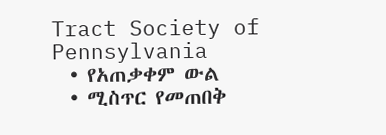Tract Society of Pennsylvania
  • የአጠቃቀም ውል
  • ሚስጥር የመጠበቅ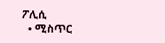ፖሊሲ
  • ሚስጥር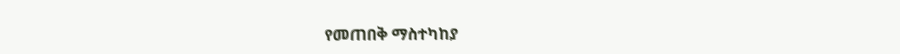የመጠበቅ ማስተካከያ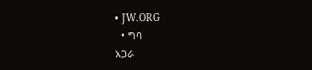• JW.ORG
  • ግባ
አጋራ